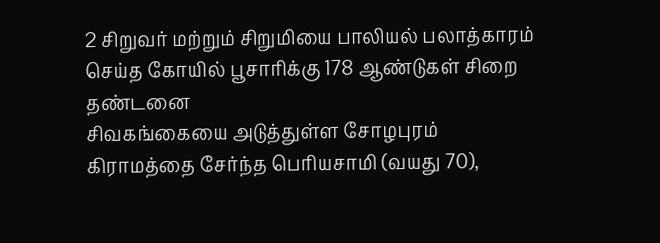2 சிறுவர் மற்றும் சிறுமியை பாலியல் பலாத்காரம் செய்த கோயில் பூசாரிக்கு 178 ஆண்டுகள் சிறை தண்டனை
சிவகங்கையை அடுத்துள்ள சோழபுரம் கிராமத்தை சேர்ந்த பெரியசாமி (வயது 70),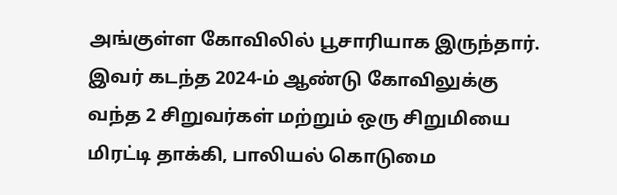அங்குள்ள கோவிலில் பூசாரியாக இருந்தார். இவர் கடந்த 2024-ம் ஆண்டு கோவிலுக்கு வந்த 2 சிறுவர்கள் மற்றும் ஒரு சிறுமியை மிரட்டி தாக்கி, பாலியல் கொடுமை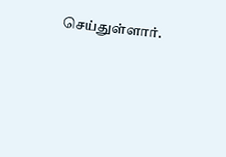செய்துள்ளார்.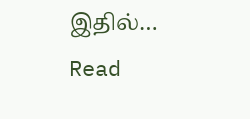இதில்…
Read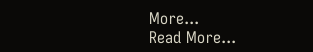More...
Read More...